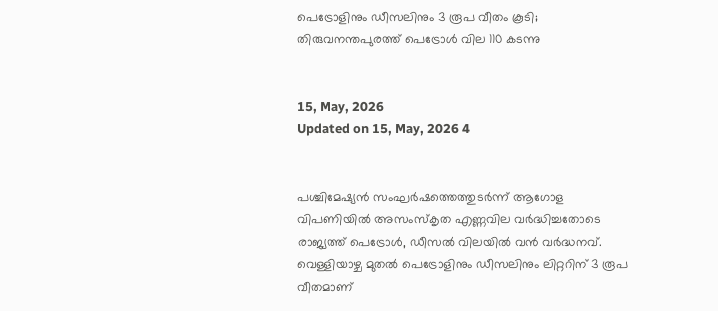പെട്രോളിനും ഡീസലിനും 3 രൂപ വീതം കൂടി; തിരുവനന്തപുരത്ത് പെട്രോൾ വില 110 കടന്നു


15, May, 2026
Updated on 15, May, 2026 4


പശ്ചിമേഷ്യൻ സംഘർഷത്തെത്തുടർന്ന് ആഗോള വിപണിയിൽ അസംസ്‌കൃത എണ്ണവില വർദ്ധിച്ചതോടെ രാജ്യത്ത് പെട്രോൾ, ഡീസൽ വിലയിൽ വൻ വർദ്ധനവ്. വെള്ളിയാഴ്ച മുതൽ പെട്രോളിനും ഡീസലിനും ലിറ്ററിന് 3 രൂപ വീതമാണ്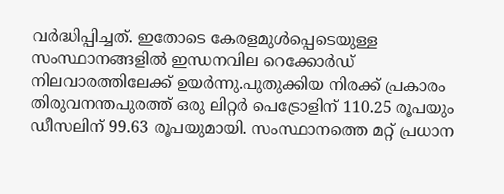വർദ്ധിപ്പിച്ചത്. ഇതോടെ കേരളമുൾപ്പെടെയുള്ള സംസ്ഥാനങ്ങളിൽ ഇന്ധനവില റെക്കോർഡ് നിലവാരത്തിലേക്ക് ഉയർന്നു.പുതുക്കിയ നിരക്ക് പ്രകാരം തിരുവനന്തപുരത്ത് ഒരു ലിറ്റർ പെട്രോളിന് 110.25 രൂപയും ഡീസലിന് 99.63 രൂപയുമായി. സംസ്ഥാനത്തെ മറ്റ് പ്രധാന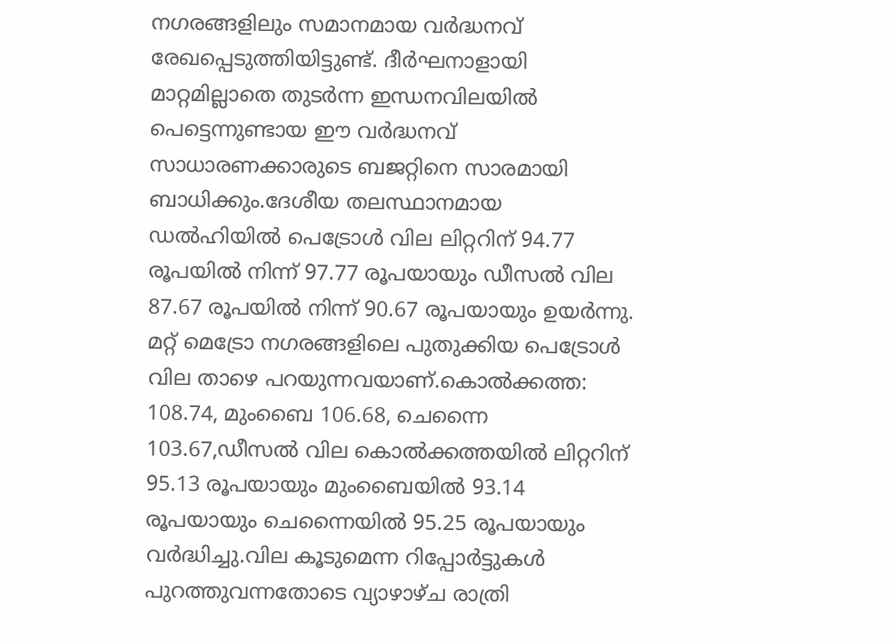നഗരങ്ങളിലും സമാനമായ വർദ്ധനവ് രേഖപ്പെടുത്തിയിട്ടുണ്ട്. ദീർഘനാളായി മാറ്റമില്ലാതെ തുടർന്ന ഇന്ധനവിലയിൽ പെട്ടെന്നുണ്ടായ ഈ വർദ്ധനവ് സാധാരണക്കാരുടെ ബജറ്റിനെ സാരമായി ബാധിക്കും.ദേശീയ തലസ്ഥാനമായ ഡൽഹിയിൽ പെട്രോൾ വില ലിറ്ററിന് 94.77 രൂപയിൽ നിന്ന് 97.77 രൂപയായും ഡീസൽ വില 87.67 രൂപയിൽ നിന്ന് 90.67 രൂപയായും ഉയർന്നു. മറ്റ് മെട്രോ നഗരങ്ങളിലെ പുതുക്കിയ പെട്രോൾ വില താഴെ പറയുന്നവയാണ്.കൊൽക്കത്ത: 108.74, മുംബൈ 106.68, ചെന്നൈ 103.67,ഡീസൽ വില കൊൽക്കത്തയിൽ ലിറ്ററിന് 95.13 രൂപയായും മുംബൈയിൽ 93.14 രൂപയായും ചെന്നൈയിൽ 95.25 രൂപയായും വർദ്ധിച്ചു.വില കൂടുമെന്ന റിപ്പോർട്ടുകൾ പുറത്തുവന്നതോടെ വ്യാഴാഴ്ച രാത്രി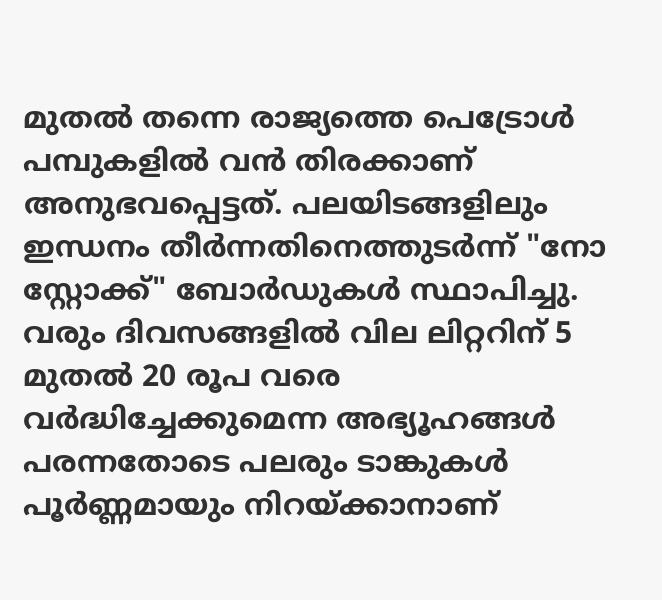മുതൽ തന്നെ രാജ്യത്തെ പെട്രോൾ പമ്പുകളിൽ വൻ തിരക്കാണ് അനുഭവപ്പെട്ടത്. പലയിടങ്ങളിലും ഇന്ധനം തീർന്നതിനെത്തുടർന്ന് "നോ സ്റ്റോക്ക്" ബോർഡുകൾ സ്ഥാപിച്ചു. വരും ദിവസങ്ങളിൽ വില ലിറ്ററിന് 5 മുതൽ 20 രൂപ വരെ വർദ്ധിച്ചേക്കുമെന്ന അഭ്യൂഹങ്ങൾ പരന്നതോടെ പലരും ടാങ്കുകൾ പൂർണ്ണമായും നിറയ്ക്കാനാണ്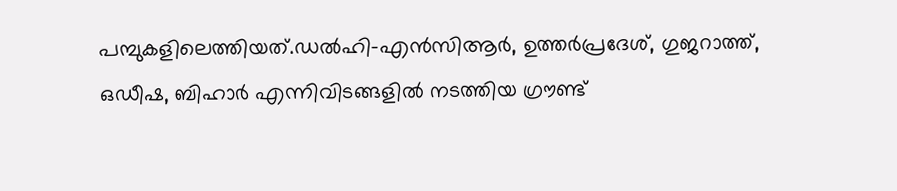പമ്പുകളിലെത്തിയത്.ഡൽഹി-എൻസിആർ, ഉത്തർപ്രദേശ്, ഗുജറാത്ത്, ഒഡീഷ, ബിഹാർ എന്നിവിടങ്ങളിൽ നടത്തിയ ഗ്രൗണ്ട്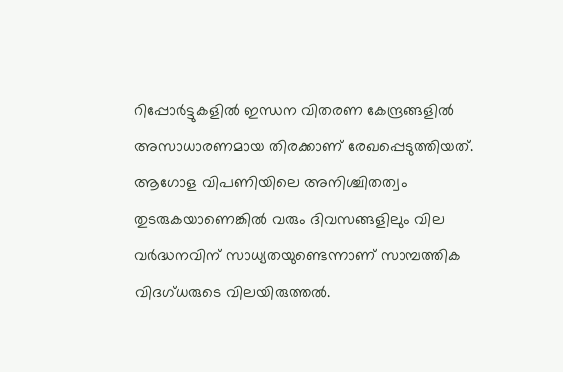റിപ്പോർട്ടുകളിൽ ഇന്ധന വിതരണ കേന്ദ്രങ്ങളിൽ അസാധാരണമായ തിരക്കാണ് രേഖപ്പെടുത്തിയത്. ആഗോള വിപണിയിലെ അനിശ്ചിതത്വം തുടരുകയാണെങ്കിൽ വരും ദിവസങ്ങളിലും വില വർദ്ധനവിന് സാധ്യതയുണ്ടെന്നാണ് സാമ്പത്തിക വിദഗ്ധരുടെ വിലയിരുത്തൽ.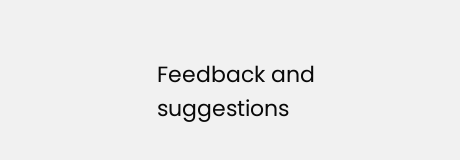Feedback and suggestions